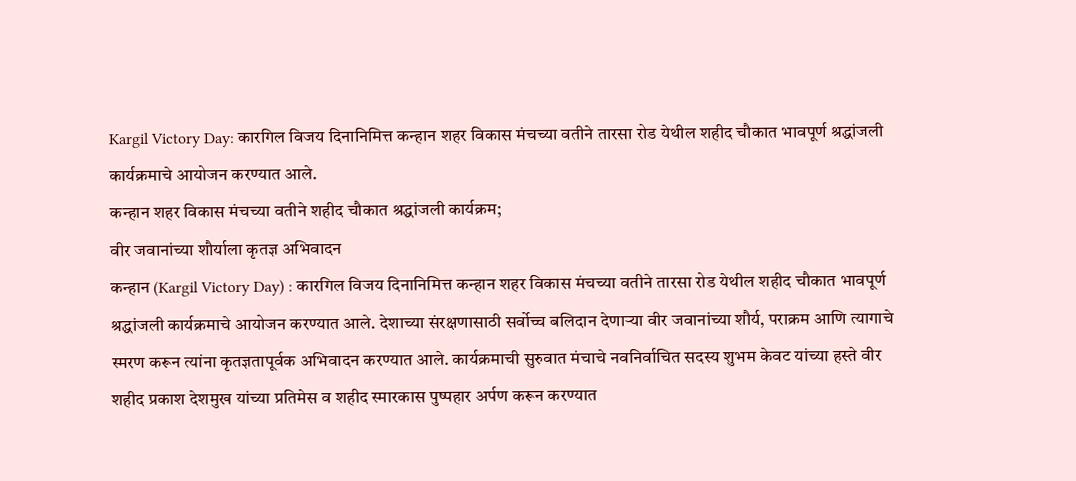Kargil Victory Day: कारगिल विजय दिनानिमित्त कन्हान शहर विकास मंचच्या वतीने तारसा रोड येथील शहीद चौकात भावपूर्ण श्रद्धांजली कार्यक्रमाचे आयोजन करण्यात आले.
कन्हान शहर विकास मंचच्या वतीने शहीद चौकात श्रद्धांजली कार्यक्रम;
वीर जवानांच्या शौर्याला कृतज्ञ अभिवादन
कन्हान (Kargil Victory Day) : कारगिल विजय दिनानिमित्त कन्हान शहर विकास मंचच्या वतीने तारसा रोड येथील शहीद चौकात भावपूर्ण श्रद्धांजली कार्यक्रमाचे आयोजन करण्यात आले. देशाच्या संरक्षणासाठी सर्वोच्च बलिदान देणाऱ्या वीर जवानांच्या शौर्य, पराक्रम आणि त्यागाचे स्मरण करून त्यांना कृतज्ञतापूर्वक अभिवादन करण्यात आले. कार्यक्रमाची सुरुवात मंचाचे नवनिर्वाचित सदस्य शुभम केवट यांच्या हस्ते वीर शहीद प्रकाश देशमुख यांच्या प्रतिमेस व शहीद स्मारकास पुष्पहार अर्पण करून करण्यात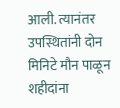आली. त्यानंतर उपस्थितांनी दोन मिनिटे मौन पाळून शहीदांना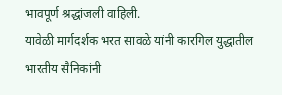भावपूर्ण श्रद्धांजली वाहिली.
यावेळी मार्गदर्शक भरत सावळे यांनी कारगिल युद्धातील भारतीय सैनिकांनी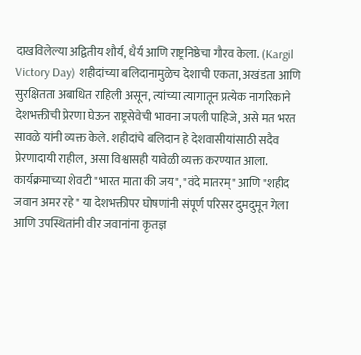दाखविलेल्या अद्वितीय शौर्य, धैर्य आणि राष्ट्रनिष्ठेचा गौरव केला. (Kargil Victory Day) शहीदांच्या बलिदानामुळेच देशाची एकता, अखंडता आणि सुरक्षितता अबाधित राहिली असून, त्यांच्या त्यागातून प्रत्येक नागरिकाने देशभक्तीची प्रेरणा घेऊन राष्ट्रसेवेची भावना जपली पाहिजे, असे मत भरत सावळे यांनी व्यक्त केले. शहीदांचे बलिदान हे देशवासीयांसाठी सदैव प्रेरणादायी राहील, असा विश्वासही यावेळी व्यक्त करण्यात आला.
कार्यक्रमाच्या शेवटी "भारत माता की जय", "वंदे मातरम्" आणि "शहीद जवान अमर रहे" या देशभक्तीपर घोषणांनी संपूर्ण परिसर दुमदुमून गेला आणि उपस्थितांनी वीर जवानांना कृतज्ञ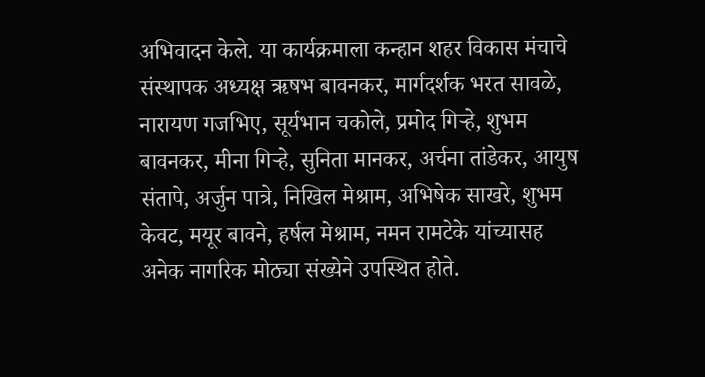अभिवादन केले. या कार्यक्रमाला कन्हान शहर विकास मंचाचे संस्थापक अध्यक्ष ऋषभ बावनकर, मार्गदर्शक भरत सावळे, नारायण गजभिए, सूर्यभान चकोले, प्रमोद गिऱ्हे, शुभम बावनकर, मीना गिऱ्हे, सुनिता मानकर, अर्चना तांडेकर, आयुष संतापे, अर्जुन पात्रे, निखिल मेश्राम, अभिषेक साखरे, शुभम केवट, मयूर बावने, हर्षल मेश्राम, नमन रामटेके यांच्यासह अनेक नागरिक मोठ्या संख्येने उपस्थित होते.